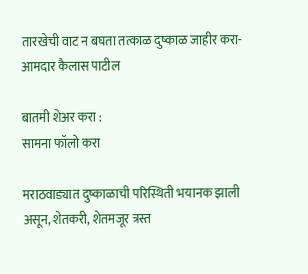तारखेची वाट न बघता तत्काळ दुष्काळ जाहीर करा- आमदार कैलास पाटील

बातमी शेअर करा :
सामना फॉलो करा

मराठवाड्यात दुष्काळाची परिस्थिती भयानक झाली असून, शेतकरी, शेतमजूर त्रस्त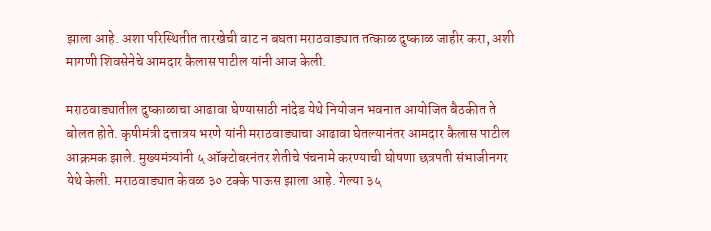झाला आहे. अशा परिस्थितीत तारखेची वाट न बघता मराठवाड्यात तत्काळ दुष्काळ जाहीर करा, अशी मागणी शिवसेनेचे आमदार कैलास पाटील यांनी आज केली.

मराठवाड्यातील दुष्काळाचा आढावा घेण्यासाठी नांदेड येथे नियोजन भवनात आयोजित बैठकीत ते बोलत होते. कृषीमंत्री दत्तात्रय भरणे यांनी मराठवाड्याचा आढावा घेतल्यानंतर आमदार कैलास पाटील आक्रमक झाले. मुख्यमंत्र्यांनी ५ ऑक्टोबरनंतर शेतीचे पंचनामे करण्याची घोषणा छत्रपती संभाजीनगर येथे केली. मराठवाड्यात केवळ ३० टक्के पाऊस झाला आहे. गेल्या ३५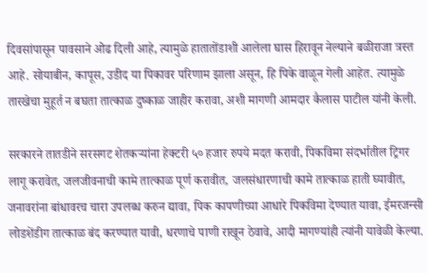दिवसांपासून पावसाने ओढ दिली आहे, त्यामुळे हातातोंडाशी आलेला घास हिरावून नेल्याने बळीराजा त्रस्त आहे. सोयाबीन, कापूस, उडीद या पिकावर परिणाम झाला असून, हि पिके वाळून गेली आहेत. त्यामुळे तारखेचा मुहूर्त न बघता तात्काळ दुष्काळ जाहीर करावा, अशी मागणी आमदार कैलास पाटील यांनी केली.

सरकारने तातडीने सरसगट शेतकर्‍यांना हेक्टरी ५० हजार रुपये मदत करावी, पिकविमा संदर्भातील ट्रिगर लागू करावेत, जलजीवनाची कामे तात्काळ पूर्ण करावीत, जलसंधारणाची कामे तात्काळ हाती घ्यावीत, जनावरांना बांधावरच चारा उपलब्ध करुन द्यावा, पिक कापणीच्या आधारे पिकविमा देण्यात यावा, ईमरजन्सी लोडशेंडीग तात्काळ बंद करण्यात यावी, धरणाचे पाणी राखून ठेवावे, आदी मागण्यांही त्यांनी यावेळी केल्या.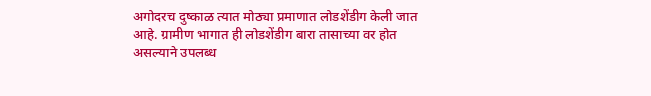अगोदरच दुष्काळ त्यात मोठ्या प्रमाणात लोडशेंडीग केली जात आहे. ग्रामीण भागात ही लोडशेंडीग बारा तासाच्या वर होत असल्याने उपलब्ध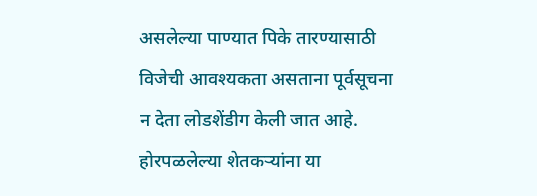असलेल्या पाण्यात पिके तारण्यासाठी विजेची आवश्यकता असताना पूर्वसूचना न देता लोडशेंडीग केली जात आहे. होरपळलेल्या शेतकर्‍यांना या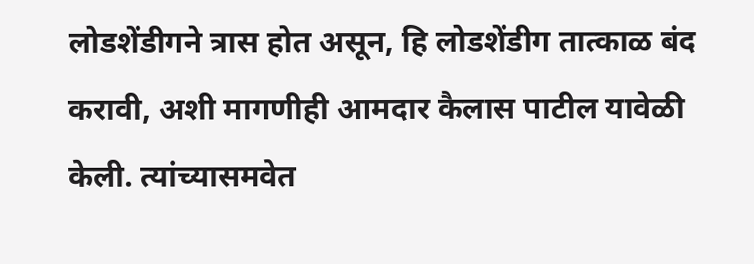लोडशेंडीगने त्रास होत असून, हि लोडशेंडीग तात्काळ बंद करावी, अशी मागणीही आमदार कैलास पाटील यावेळी केली. त्यांच्यासमवेत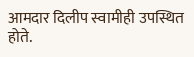आमदार दिलीप स्वामीही उपस्थित होते.